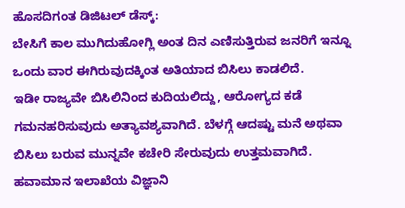ಹೊಸದಿಗಂತ ಡಿಜಿಟಲ್ ಡೆಸ್ಕ್:
ಬೇಸಿಗೆ ಕಾಲ ಮುಗಿದುಹೋಗ್ಲಿ ಅಂತ ದಿನ ಎಣಿಸುತ್ತಿರುವ ಜನರಿಗೆ ಇನ್ನೂ ಒಂದು ವಾರ ಈಗಿರುವುದಕ್ಕಿಂತ ಅತಿಯಾದ ಬಿಸಿಲು ಕಾಡಲಿದೆ.
ಇಡೀ ರಾಜ್ಯವೇ ಬಿಸಿಲಿನಿಂದ ಕುದಿಯಲಿದ್ದು, ಆರೋಗ್ಯದ ಕಡೆ ಗಮನಹರಿಸುವುದು ಅತ್ಯಾವಶ್ಯವಾಗಿದೆ. ಬೆಳಗ್ಗೆ ಆದಷ್ಟು ಮನೆ ಅಥವಾ ಬಿಸಿಲು ಬರುವ ಮುನ್ನವೇ ಕಚೇರಿ ಸೇರುವುದು ಉತ್ತಮವಾಗಿದೆ.
ಹವಾಮಾನ ಇಲಾಖೆಯ ವಿಜ್ಞಾನಿ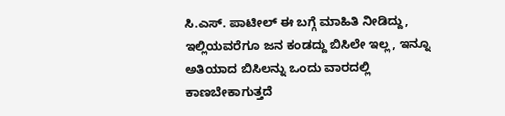ಸಿ.ಎಸ್. ಪಾಟೀಲ್ ಈ ಬಗ್ಗೆ ಮಾಹಿತಿ ನೀಡಿದ್ದು, ಇಲ್ಲಿಯವರೆಗೂ ಜನ ಕಂಡದ್ದು ಬಿಸಿಲೇ ಇಲ್ಲ, ಇನ್ನೂ ಅತಿಯಾದ ಬಿಸಿಲನ್ನು ಒಂದು ವಾರದಲ್ಲಿ ಕಾಣಬೇಕಾಗುತ್ತದೆ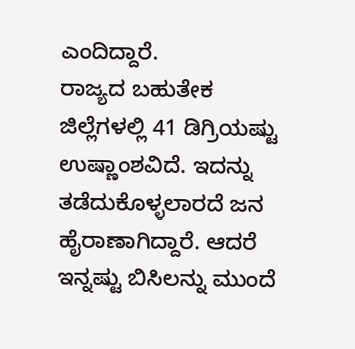ಎಂದಿದ್ದಾರೆ.
ರಾಜ್ಯದ ಬಹುತೇಕ ಜಿಲ್ಲೆಗಳಲ್ಲಿ 41 ಡಿಗ್ರಿಯಷ್ಟು ಉಷ್ಣಾಂಶವಿದೆ. ಇದನ್ನು ತಡೆದುಕೊಳ್ಳಲಾರದೆ ಜನ ಹೈರಾಣಾಗಿದ್ದಾರೆ. ಆದರೆ ಇನ್ನಷ್ಟು ಬಿಸಿಲನ್ನು ಮುಂದೆ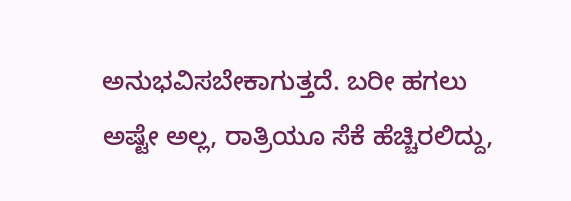ಅನುಭವಿಸಬೇಕಾಗುತ್ತದೆ. ಬರೀ ಹಗಲು ಅಷ್ಟೇ ಅಲ್ಲ, ರಾತ್ರಿಯೂ ಸೆಕೆ ಹೆಚ್ಚಿರಲಿದ್ದು,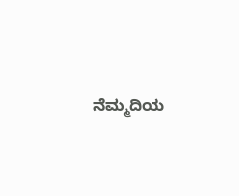ನೆಮ್ಮದಿಯ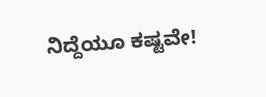ನಿದ್ದೆಯೂ ಕಷ್ಟವೇ!